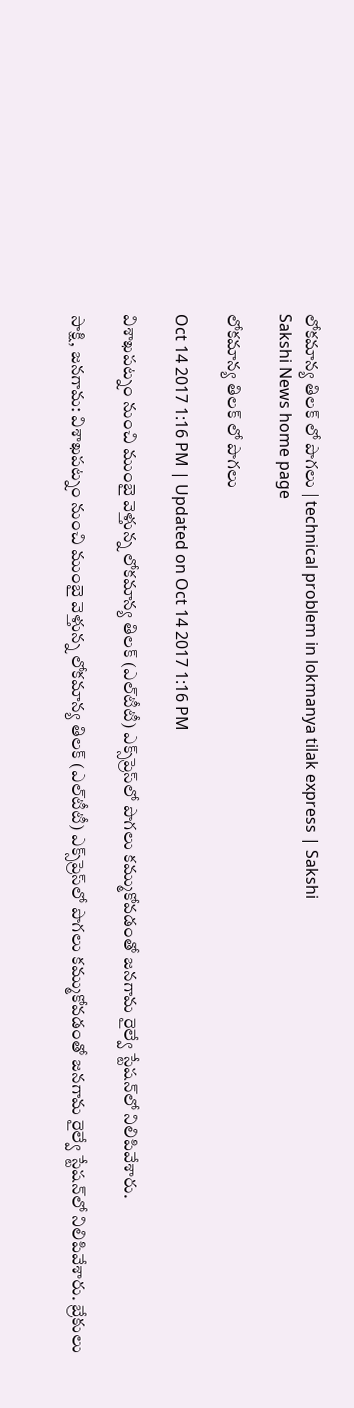లోకమాన్య తిలక్‌ లో పొగలు | technical problem in lokmanya tilak express | Sakshi
Sakshi News home page

లోకమాన్య తిలక్‌ లో పొగలు

Oct 14 2017 1:16 PM | Updated on Oct 14 2017 1:16 PM

విశాఖపట్నం నుంచి ముంబై వెళ్తున్న లోకమాన్య తిలక్‌ (ఎల్‌టీటీ) ఎక్స్‌ప్రెస్‌లో పొగలు కమ్ముకోవడంతో జనగామ రైల్వే స్టేషన్‌లో నిలిపివేశారు.

సాక్షి, జనగామ: విశాఖపట్నం నుంచి ముంబై వెళ్తున్న లోకమాన్య తిలక్‌ (ఎల్‌టీటీ) ఎక్స్‌ప్రెస్‌లో పొగలు కమ్ముకోవడంతో జనగామ రైల్వే స్టేషన్‌లో నిలిపివేశారు. బ్రేకులు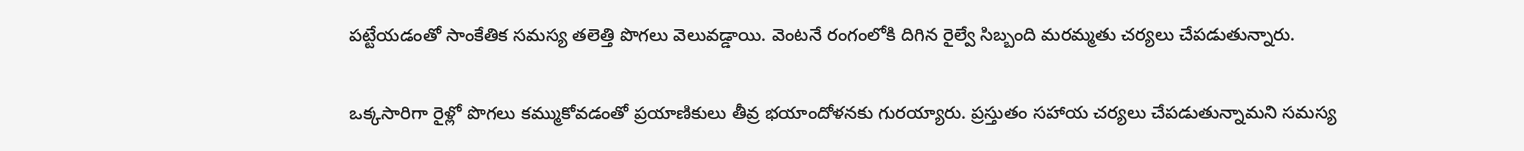పట్టేయడంతో సాంకేతిక సమస్య తలెత్తి పొగలు వెలువడ్డాయి. వెంటనే రంగంలోకి దిగిన రైల్వే సిబ్బంది మరమ్మతు చర్యలు చేపడుతున్నారు.

ఒక్కసారిగా రైళ్లో పొగలు కమ్ముకోవడంతో ప్రయాణికులు తీవ్ర భయాందోళనకు గురయ్యారు. ప్రస్తుతం సహాయ చర్యలు చేపడుతున్నామని సమస్య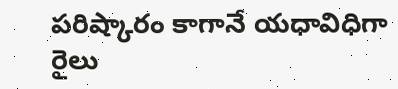పరిష్కారం కాగానే యధావిధిగా రైలు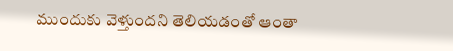ముందుకు వెళ్తుందని తెలియడంతో ఆంతా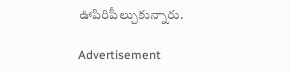ఊపిరిపీల్చుకున్నారు.

Advertisement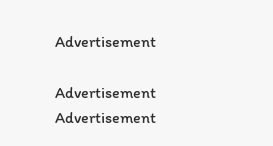Advertisement

Advertisement
Advertisement